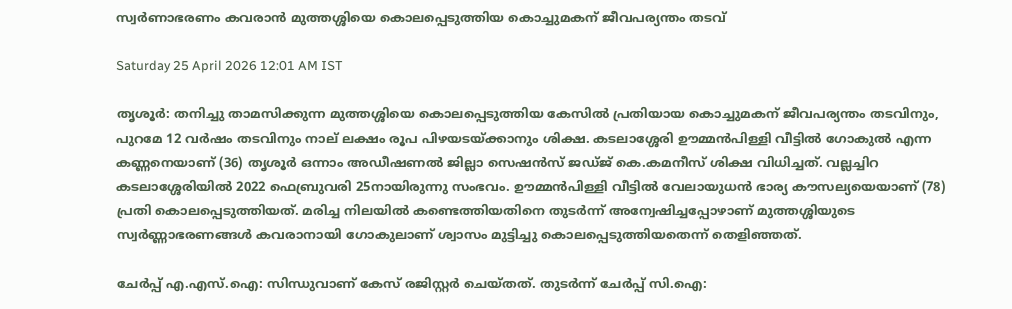സ്വർണാഭരണം കവരാൻ മുത്തശ്ശിയെ കൊലപ്പെടുത്തിയ കൊച്ചുമകന് ജീവപര്യന്തം തടവ്

Saturday 25 April 2026 12:01 AM IST

തൃശൂർ: തനിച്ചു താമസിക്കുന്ന മുത്തശ്ശിയെ കൊലപ്പെടുത്തിയ കേസിൽ പ്രതിയായ കൊച്ചുമകന് ജീവപര്യന്തം തടവിനും, പുറമേ 12 വർഷം തടവിനും നാല് ലക്ഷം രൂപ പിഴയടയ്ക്കാനും ശിക്ഷ. കടലാശ്ശേരി ഊമ്മൻപിള്ളി വീട്ടിൽ ഗോകുൽ എന്ന കണ്ണനെയാണ് (36) തൃശൂർ ഒന്നാം അഡീഷണൽ ജില്ലാ സെഷൻസ് ജഡ്ജ് കെ.കമനീസ് ശിക്ഷ വിധിച്ചത്. വല്ലച്ചിറ കടലാശ്ശേരിയിൽ 2022 ഫെബ്രുവരി 25നായിരുന്നു സംഭവം. ഊമ്മൻപിള്ളി വീട്ടിൽ വേലായുധൻ ഭാര്യ കൗസല്യയെയാണ് (78) പ്രതി കൊലപ്പെടുത്തിയത്. മരിച്ച നിലയിൽ കണ്ടെത്തിയതിനെ തുടർന്ന് അന്വേഷിച്ചപ്പോഴാണ് മുത്തശ്ശിയുടെ സ്വർണ്ണാഭരണങ്ങൾ കവരാനായി ഗോകുലാണ് ശ്വാസം മുട്ടിച്ചു കൊലപ്പെടുത്തിയതെന്ന് തെളിഞ്ഞത്.

ചേർപ്പ് എ.എസ്.ഐ: സിന്ധുവാണ് കേസ് രജിസ്റ്റർ ചെയ്തത്. തുടർന്ന് ചേർപ്പ് സി.ഐ: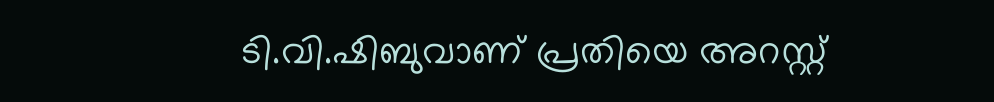ടി.വി.ഷിബുവാണ് പ്രതിയെ അറസ്റ്റ്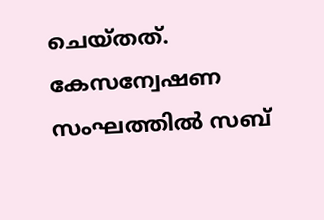ചെയ്തത്. കേസന്വേഷണ സംഘത്തിൽ സബ്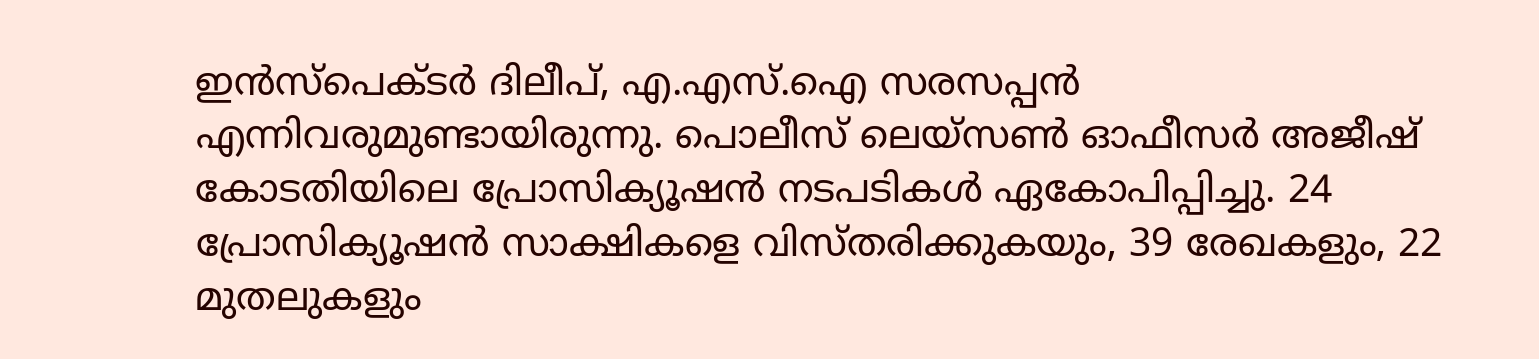ഇൻസ്‌പെക്ടർ ദിലീപ്, എ.എസ്.ഐ സരസപ്പൻ എന്നിവരുമുണ്ടായിരുന്നു. പൊലീസ് ലെയ്‌സൺ ഓഫീസർ അജീഷ് കോടതിയിലെ പ്രോസിക്യൂഷൻ നടപടികൾ ഏകോപിപ്പിച്ചു. 24 പ്രോസിക്യൂഷൻ സാക്ഷികളെ വിസ്തരിക്കുകയും, 39 രേഖകളും, 22 മുതലുകളും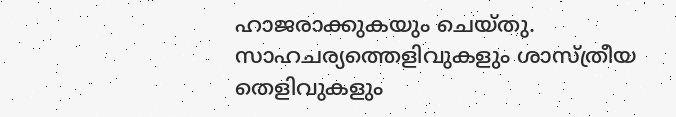ഹാജരാക്കുകയും ചെയ്തു. സാഹചര്യത്തെളിവുകളും ശാസ്ത്രീയ തെളിവുകളും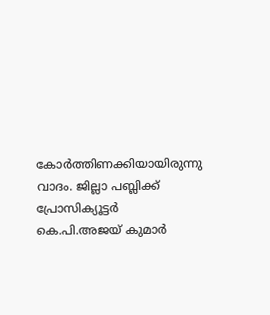കോർത്തിണക്കിയായിരുന്നു വാദം. ജില്ലാ പബ്ലിക്ക് പ്രോസിക്യൂട്ടർ കെ.പി.അജയ് കുമാർ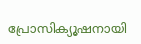പ്രോസിക്യൂഷനായി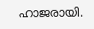ഹാജരായി.